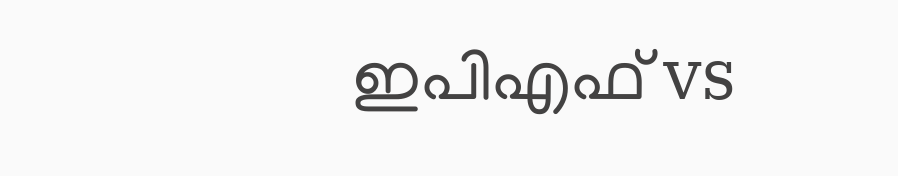ഇപിഎഫ് vs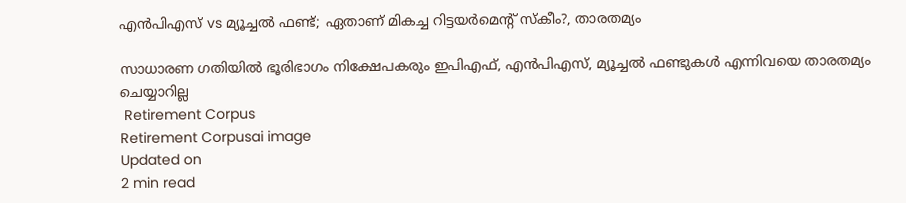എന്‍പിഎസ് vs മ്യൂച്ചല്‍ ഫണ്ട്; ഏതാണ് മികച്ച റിട്ടയര്‍മെന്റ് സ്‌കീം?, താരതമ്യം

സാധാരണ ഗതിയില്‍ ഭൂരിഭാഗം നിക്ഷേപകരും ഇപിഎഫ്, എന്‍പിഎസ്, മ്യൂച്ചല്‍ ഫണ്ടുകള്‍ എന്നിവയെ താരതമ്യം ചെയ്യാറില്ല
 Retirement Corpus
Retirement Corpusai image
Updated on
2 min read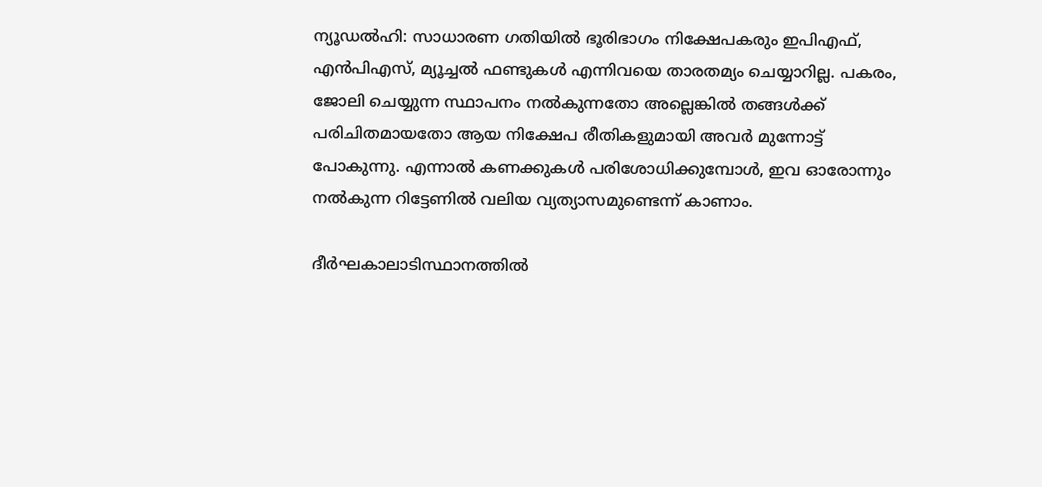ന്യൂഡല്‍ഹി: സാധാരണ ഗതിയില്‍ ഭൂരിഭാഗം നിക്ഷേപകരും ഇപിഎഫ്, എന്‍പിഎസ്, മ്യൂച്ചല്‍ ഫണ്ടുകള്‍ എന്നിവയെ താരതമ്യം ചെയ്യാറില്ല. പകരം, ജോലി ചെയ്യുന്ന സ്ഥാപനം നല്‍കുന്നതോ അല്ലെങ്കില്‍ തങ്ങള്‍ക്ക് പരിചിതമായതോ ആയ നിക്ഷേപ രീതികളുമായി അവര്‍ മുന്നോട്ട് പോകുന്നു. എന്നാല്‍ കണക്കുകള്‍ പരിശോധിക്കുമ്പോള്‍, ഇവ ഓരോന്നും നല്‍കുന്ന റിട്ടേണില്‍ വലിയ വ്യത്യാസമുണ്ടെന്ന് കാണാം.

ദീര്‍ഘകാലാടിസ്ഥാനത്തില്‍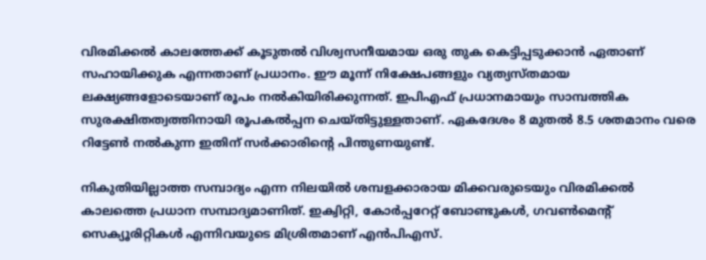വിരമിക്കല്‍ കാലത്തേക്ക് കൂടുതല്‍ വിശ്വസനീയമായ ഒരു തുക കെട്ടിപ്പടുക്കാന്‍ ഏതാണ് സഹായിക്കുക എന്നതാണ് പ്രധാനം. ഈ മൂന്ന് നിക്ഷേപങ്ങളും വ്യത്യസ്തമായ ലക്ഷ്യങ്ങളോടെയാണ് രൂപം നല്‍കിയിരിക്കുന്നത്. ഇപിഎഫ് പ്രധാനമായും സാമ്പത്തിക സുരക്ഷിതത്വത്തിനായി രൂപകല്‍പ്പന ചെയ്തിട്ടുള്ളതാണ്. ഏകദേശം 8 മുതല്‍ 8.5 ശതമാനം വരെ റിട്ടേണ്‍ നല്‍കുന്ന ഇതിന് സര്‍ക്കാരിന്റെ പിന്തുണയുണ്ട്.

നികുതിയില്ലാത്ത സമ്പാദ്യം എന്ന നിലയില്‍ ശമ്പളക്കാരായ മിക്കവരുടെയും വിരമിക്കല്‍ കാലത്തെ പ്രധാന സമ്പാദ്യമാണിത്. ഇക്വിറ്റി, കോര്‍പ്പറേറ്റ് ബോണ്ടുകള്‍, ഗവണ്‍മെന്റ് സെക്യൂരിറ്റികള്‍ എന്നിവയുടെ മിശ്രിതമാണ് എന്‍പിഎസ്.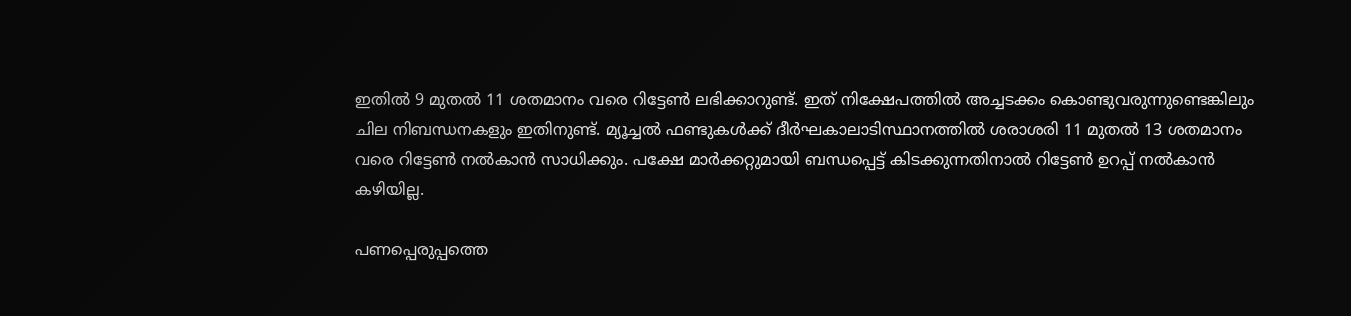ഇതില്‍ 9 മുതല്‍ 11 ശതമാനം വരെ റിട്ടേണ്‍ ലഭിക്കാറുണ്ട്. ഇത് നിക്ഷേപത്തില്‍ അച്ചടക്കം കൊണ്ടുവരുന്നുണ്ടെങ്കിലും ചില നിബന്ധനകളും ഇതിനുണ്ട്. മ്യൂച്ചല്‍ ഫണ്ടുകള്‍ക്ക് ദീര്‍ഘകാലാടിസ്ഥാനത്തില്‍ ശരാശരി 11 മുതല്‍ 13 ശതമാനം വരെ റിട്ടേണ്‍ നല്‍കാന്‍ സാധിക്കും. പക്ഷേ മാര്‍ക്കറ്റുമായി ബന്ധപ്പെട്ട് കിടക്കുന്നതിനാല്‍ റിട്ടേണ്‍ ഉറപ്പ് നല്‍കാന്‍ കഴിയില്ല.

പണപ്പെരുപ്പത്തെ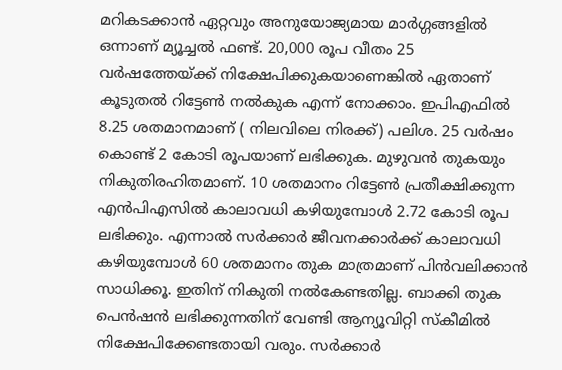മറികടക്കാന്‍ ഏറ്റവും അനുയോജ്യമായ മാര്‍ഗ്ഗങ്ങളില്‍ ഒന്നാണ് മ്യൂച്ചല്‍ ഫണ്ട്. 20,000 രൂപ വീതം 25 വര്‍ഷത്തേയ്ക്ക് നിക്ഷേപിക്കുകയാണെങ്കില്‍ ഏതാണ് കൂടുതല്‍ റിട്ടേണ്‍ നല്‍കുക എന്ന് നോക്കാം. ഇപിഎഫില്‍ 8.25 ശതമാനമാണ് ( നിലവിലെ നിരക്ക്) പലിശ. 25 വര്‍ഷം കൊണ്ട് 2 കോടി രൂപയാണ് ലഭിക്കുക. മുഴുവന്‍ തുകയും നികുതിരഹിതമാണ്. 10 ശതമാനം റിട്ടേണ്‍ പ്രതീക്ഷിക്കുന്ന എന്‍പിഎസില്‍ കാലാവധി കഴിയുമ്പോള്‍ 2.72 കോടി രൂപ ലഭിക്കും. എന്നാല്‍ സര്‍ക്കാര്‍ ജീവനക്കാര്‍ക്ക് കാലാവധി കഴിയുമ്പോള്‍ 60 ശതമാനം തുക മാത്രമാണ് പിന്‍വലിക്കാന്‍ സാധിക്കൂ. ഇതിന് നികുതി നല്‍കേണ്ടതില്ല. ബാക്കി തുക പെന്‍ഷന്‍ ലഭിക്കുന്നതിന് വേണ്ടി ആന്യൂവിറ്റി സ്‌കീമില്‍ നിക്ഷേപിക്കേണ്ടതായി വരും. സര്‍ക്കാര്‍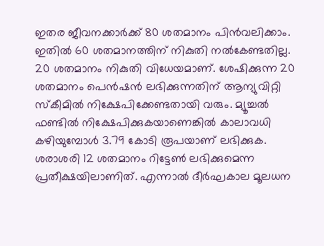ഇതര ജീവനക്കാര്‍ക്ക് 80 ശതമാനം പിന്‍വലിക്കാം. ഇതില്‍ 60 ശതമാനത്തിന് നികുതി നല്‍കേണ്ടതില്ല. 20 ശതമാനം നികുതി വിധേയമാണ്. ശേഷിക്കുന്ന 20 ശതമാനം പെന്‍ഷന്‍ ലഭിക്കുന്നതിന് ആന്യുവിറ്റി സ്‌കീമില്‍ നിക്ഷേപിക്കേണ്ടതായി വരും. മ്യൂച്ചല്‍ ഫണ്ടില്‍ നിക്ഷേപിക്കുകയാണെങ്കില്‍ കാലാവധി കഴിയുമ്പോള്‍ 3.79 കോടി രൂപയാണ് ലഭിക്കുക. ശരാശരി 12 ശതമാനം റിട്ടേണ്‍ ലഭിക്കുമെന്ന പ്രതീക്ഷയിലാണിത്. എന്നാല്‍ ദീര്‍ഘകാല മൂലധന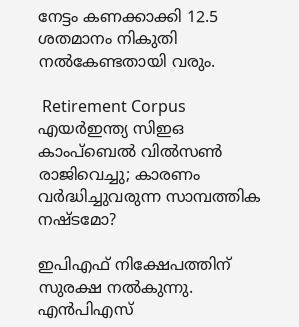നേട്ടം കണക്കാക്കി 12.5 ശതമാനം നികുതി നല്‍കേണ്ടതായി വരും.

 Retirement Corpus
എയര്‍ഇന്ത്യ സിഇഒ കാംപ്‌ബെല്‍ വില്‍സണ്‍ രാജിവെച്ചു; കാരണം വര്‍ദ്ധിച്ചുവരുന്ന സാമ്പത്തിക നഷ്ടമോ?

ഇപിഎഫ് നിക്ഷേപത്തിന് സുരക്ഷ നല്‍കുന്നു. എന്‍പിഎസ്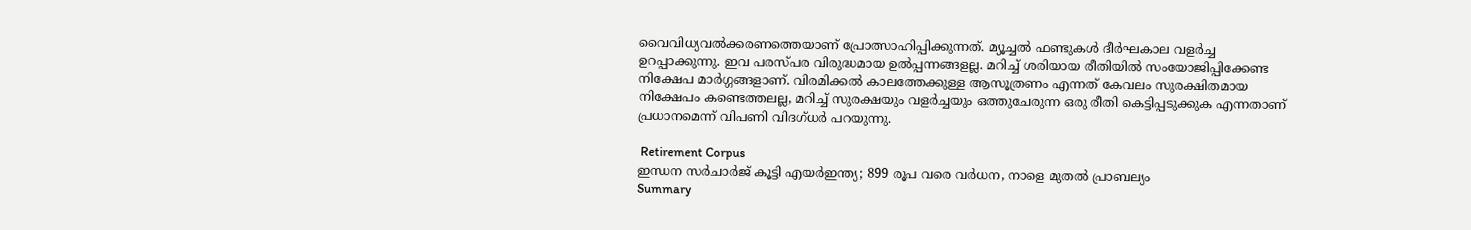വൈവിധ്യവല്‍ക്കരണത്തെയാണ് പ്രോത്സാഹിപ്പിക്കുന്നത്. മ്യൂച്ചല്‍ ഫണ്ടുകള്‍ ദീര്‍ഘകാല വളര്‍ച്ച ഉറപ്പാക്കുന്നു. ഇവ പരസ്പര വിരുദ്ധമായ ഉല്‍പ്പന്നങ്ങളല്ല. മറിച്ച് ശരിയായ രീതിയില്‍ സംയോജിപ്പിക്കേണ്ട നിക്ഷേപ മാര്‍ഗ്ഗങ്ങളാണ്. വിരമിക്കല്‍ കാലത്തേക്കുള്ള ആസൂത്രണം എന്നത് കേവലം സുരക്ഷിതമായ നിക്ഷേപം കണ്ടെത്തലല്ല, മറിച്ച് സുരക്ഷയും വളര്‍ച്ചയും ഒത്തുചേരുന്ന ഒരു രീതി കെട്ടിപ്പടുക്കുക എന്നതാണ് പ്രധാനമെന്ന് വിപണി വിദഗ്ധര്‍ പറയുന്നു.

 Retirement Corpus
ഇന്ധന സര്‍ചാര്‍ജ് കൂട്ടി എയര്‍ഇന്ത്യ; 899 രൂപ വരെ വര്‍ധന, നാളെ മുതല്‍ പ്രാബല്യം
Summary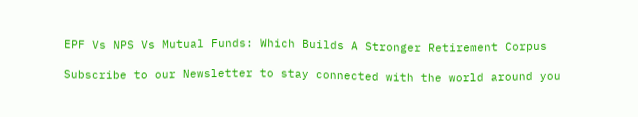EPF Vs NPS Vs Mutual Funds: Which Builds A Stronger Retirement Corpus

Subscribe to our Newsletter to stay connected with the world around you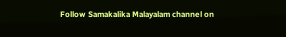Follow Samakalika Malayalam channel on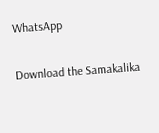WhatsApp

Download the Samakalika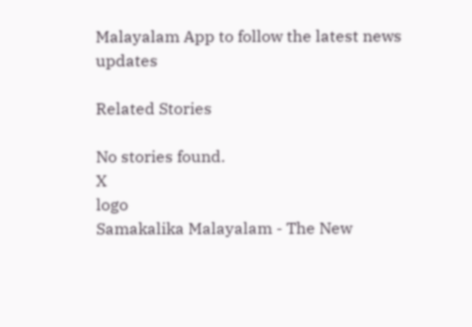Malayalam App to follow the latest news updates

Related Stories

No stories found.
X
logo
Samakalika Malayalam - The New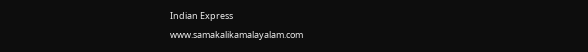Indian Express
www.samakalikamalayalam.com